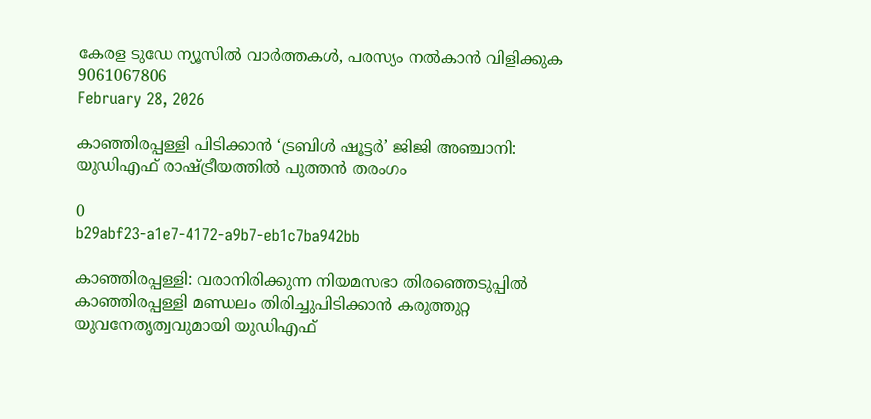കേരള ടുഡേ ന്യൂസിൽ വാർത്തകൾ, പരസ്യം നൽകാൻ വിളിക്കുക 9061067806
February 28, 2026

കാഞ്ഞിരപ്പള്ളി പിടിക്കാൻ ‘ട്രബിൾ ഷൂട്ടർ’ ജിജി അഞ്ചാനി: യുഡിഎഫ് രാഷ്ട്രീയത്തിൽ പുത്തൻ തരംഗം

0
b29abf23-a1e7-4172-a9b7-eb1c7ba942bb

കാഞ്ഞിരപ്പള്ളി: വരാനിരിക്കുന്ന നിയമസഭാ തിരഞ്ഞെടുപ്പിൽ കാഞ്ഞിരപ്പള്ളി മണ്ഡലം തിരിച്ചുപിടിക്കാൻ കരുത്തുറ്റ യുവനേതൃത്വവുമായി യുഡിഎഫ്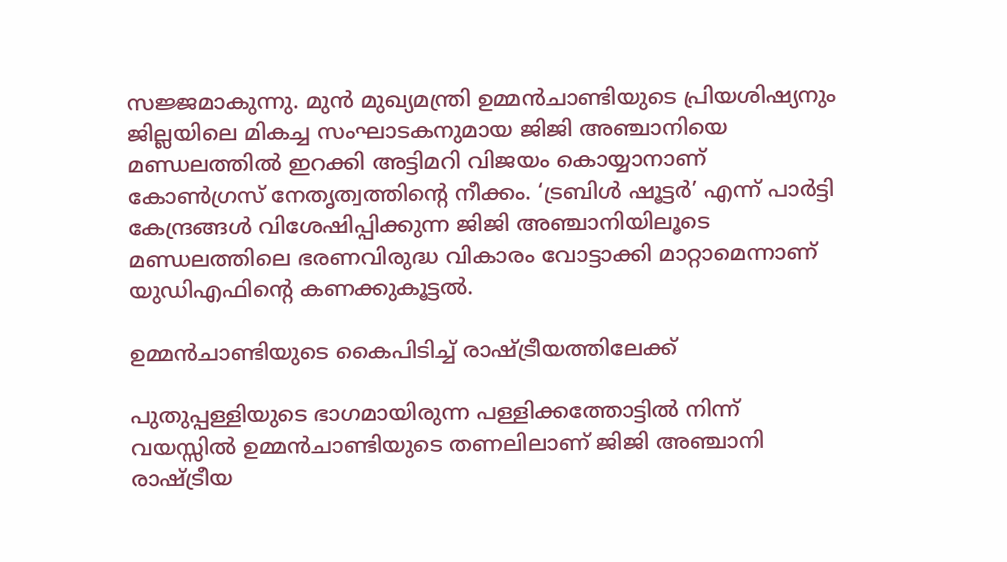സജ്ജമാകുന്നു. മുൻ മുഖ്യമന്ത്രി ഉമ്മൻചാണ്ടിയുടെ പ്രിയശിഷ്യനും ജില്ലയിലെ മികച്ച സംഘാടകനുമായ ജിജി അഞ്ചാനിയെ മണ്ഡലത്തിൽ ഇറക്കി അട്ടിമറി വിജയം കൊയ്യാനാണ് കോൺഗ്രസ് നേതൃത്വത്തിന്റെ നീക്കം. ‘ട്രബിൾ ഷൂട്ടർ’ എന്ന് പാർട്ടി കേന്ദ്രങ്ങൾ വിശേഷിപ്പിക്കുന്ന ജിജി അഞ്ചാനിയിലൂടെ മണ്ഡലത്തിലെ ഭരണവിരുദ്ധ വികാരം വോട്ടാക്കി മാറ്റാമെന്നാണ് യുഡിഎഫിന്റെ കണക്കുകൂട്ടൽ.

ഉമ്മൻചാണ്ടിയുടെ കൈപിടിച്ച് രാഷ്ട്രീയത്തിലേക്ക്

പുതുപ്പള്ളിയുടെ ഭാഗമായിരുന്ന പള്ളിക്കത്തോട്ടിൽ നിന്ന് വയസ്സിൽ ഉമ്മൻചാണ്ടിയുടെ തണലിലാണ് ജിജി അഞ്ചാനി രാഷ്ട്രീയ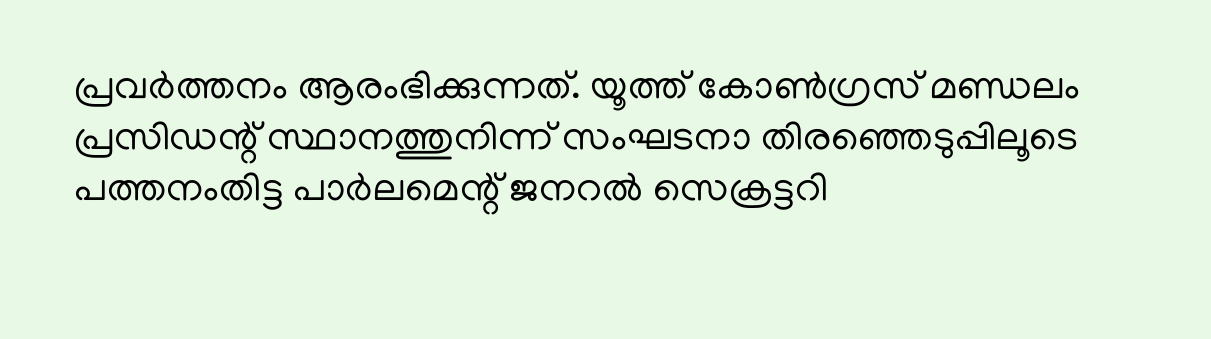പ്രവർത്തനം ആരംഭിക്കുന്നത്. യൂത്ത് കോൺഗ്രസ് മണ്ഡലം പ്രസിഡന്റ് സ്ഥാനത്തുനിന്ന് സംഘടനാ തിരഞ്ഞെടുപ്പിലൂടെ പത്തനംതിട്ട പാർലമെന്റ് ജനറൽ സെക്രട്ടറി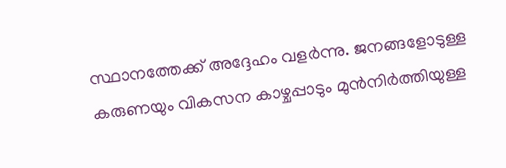സ്ഥാനത്തേക്ക് അദ്ദേഹം വളർന്നു. ജനങ്ങളോടുള്ള കരുണയും വികസന കാഴ്ചപ്പാടും മുൻനിർത്തിയുള്ള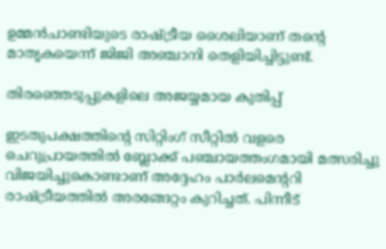ഉമ്മൻചാണ്ടിയുടെ രാഷ്ട്രീയ ശൈലിയാണ് തന്റെ മാതൃകയെന്ന് ജിജി അഞ്ചാനി തെളിയിച്ചിട്ടുണ്ട്.

തിരഞ്ഞെടുപ്പുകളിലെ അജയ്യമായ കുതിപ്പ്

ഇടതുപക്ഷത്തിന്റെ സിറ്റിംഗ് സീറ്റിൽ വളരെ ചെറുപ്രായത്തിൽ ബ്ലോക്ക് പഞ്ചായത്തംഗമായി മത്സരിച്ചു വിജയിച്ചുകൊണ്ടാണ് അദ്ദേഹം പാർലമെന്ററി രാഷ്ട്രീയത്തിൽ അരങ്ങേറ്റം കുറിച്ചത്. പിന്നീട്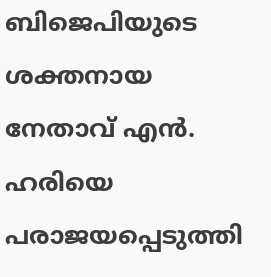ബിജെപിയുടെ ശക്തനായ നേതാവ് എൻ. ഹരിയെ പരാജയപ്പെടുത്തി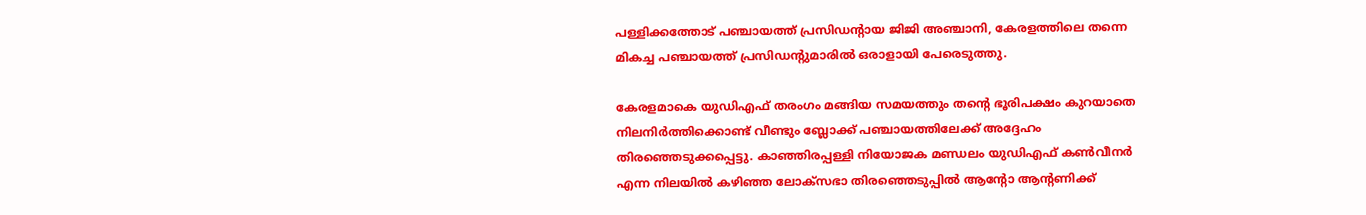പള്ളിക്കത്തോട് പഞ്ചായത്ത് പ്രസിഡന്റായ ജിജി അഞ്ചാനി, കേരളത്തിലെ തന്നെ മികച്ച പഞ്ചായത്ത് പ്രസിഡന്റുമാരിൽ ഒരാളായി പേരെടുത്തു.

കേരളമാകെ യുഡിഎഫ് തരംഗം മങ്ങിയ സമയത്തും തന്റെ ഭൂരിപക്ഷം കുറയാതെ നിലനിർത്തിക്കൊണ്ട് വീണ്ടും ബ്ലോക്ക് പഞ്ചായത്തിലേക്ക് അദ്ദേഹം തിരഞ്ഞെടുക്കപ്പെട്ടു. കാഞ്ഞിരപ്പള്ളി നിയോജക മണ്ഡലം യുഡിഎഫ് കൺവീനർ എന്ന നിലയിൽ കഴിഞ്ഞ ലോക്സഭാ തിരഞ്ഞെടുപ്പിൽ ആന്റോ ആന്റണിക്ക്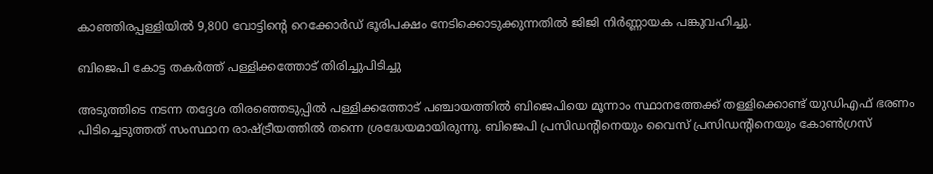കാഞ്ഞിരപ്പള്ളിയിൽ 9,800 വോട്ടിന്റെ റെക്കോർഡ് ഭൂരിപക്ഷം നേടിക്കൊടുക്കുന്നതിൽ ജിജി നിർണ്ണായക പങ്കുവഹിച്ചു.

ബിജെപി കോട്ട തകർത്ത് പള്ളിക്കത്തോട് തിരിച്ചുപിടിച്ചു

അടുത്തിടെ നടന്ന തദ്ദേശ തിരഞ്ഞെടുപ്പിൽ പള്ളിക്കത്തോട് പഞ്ചായത്തിൽ ബിജെപിയെ മൂന്നാം സ്ഥാനത്തേക്ക് തള്ളിക്കൊണ്ട് യുഡിഎഫ് ഭരണം പിടിച്ചെടുത്തത് സംസ്ഥാന രാഷ്ട്രീയത്തിൽ തന്നെ ശ്രദ്ധേയമായിരുന്നു. ബിജെപി പ്രസിഡന്റിനെയും വൈസ് പ്രസിഡന്റിനെയും കോൺഗ്രസ്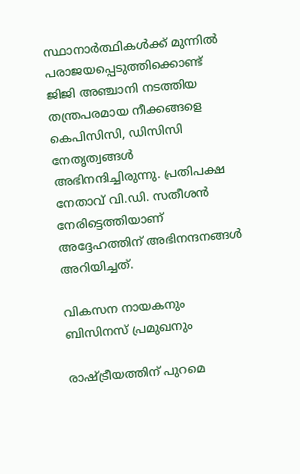സ്ഥാനാർത്ഥികൾക്ക് മുന്നിൽ പരാജയപ്പെടുത്തിക്കൊണ്ട് ജിജി അഞ്ചാനി നടത്തിയ തന്ത്രപരമായ നീക്കങ്ങളെ കെപിസിസി, ഡിസിസി നേതൃത്വങ്ങൾ അഭിനന്ദിച്ചിരുന്നു. പ്രതിപക്ഷ നേതാവ് വി.ഡി. സതീശൻ നേരിട്ടെത്തിയാണ് അദ്ദേഹത്തിന് അഭിനന്ദനങ്ങൾ അറിയിച്ചത്.

വികസന നായകനും ബിസിനസ് പ്രമുഖനും

രാഷ്ട്രീയത്തിന് പുറമെ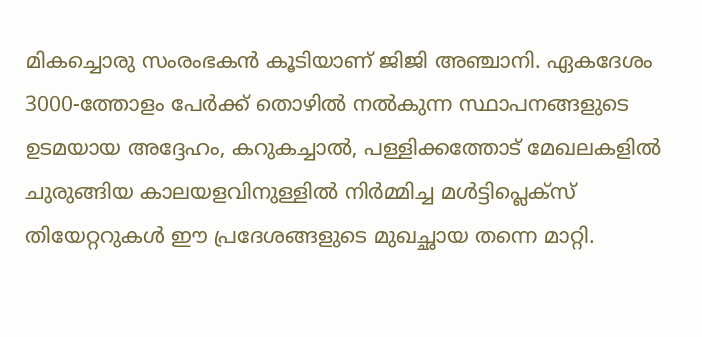മികച്ചൊരു സംരംഭകൻ കൂടിയാണ് ജിജി അഞ്ചാനി. ഏകദേശം 3000-ത്തോളം പേർക്ക് തൊഴിൽ നൽകുന്ന സ്ഥാപനങ്ങളുടെ ഉടമയായ അദ്ദേഹം, കറുകച്ചാൽ, പള്ളിക്കത്തോട് മേഖലകളിൽ ചുരുങ്ങിയ കാലയളവിനുള്ളിൽ നിർമ്മിച്ച മൾട്ടിപ്ലെക്സ് തിയേറ്ററുകൾ ഈ പ്രദേശങ്ങളുടെ മുഖച്ഛായ തന്നെ മാറ്റി.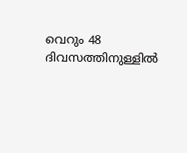വെറും 48 ദിവസത്തിനുള്ളിൽ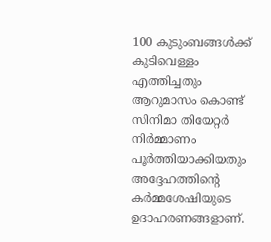100 കുടുംബങ്ങൾക്ക് കുടിവെള്ളം എത്തിച്ചതും ആറുമാസം കൊണ്ട് സിനിമാ തിയേറ്റർ നിർമ്മാണം പൂർത്തിയാക്കിയതും അദ്ദേഹത്തിന്റെ കർമ്മശേഷിയുടെ ഉദാഹരണങ്ങളാണ്.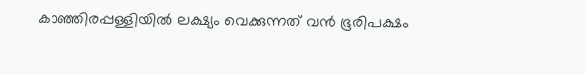കാഞ്ഞിരപ്പള്ളിയിൽ ലക്ഷ്യം വെക്കുന്നത് വൻ ഭൂരിപക്ഷം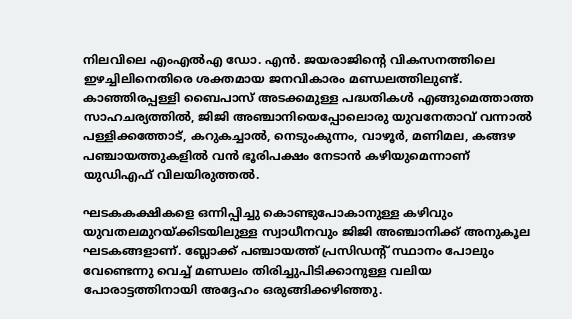നിലവിലെ എംഎൽഎ ഡോ. എൻ. ജയരാജിന്റെ വികസനത്തിലെ ഇഴച്ചിലിനെതിരെ ശക്തമായ ജനവികാരം മണ്ഡലത്തിലുണ്ട്. കാഞ്ഞിരപ്പള്ളി ബൈപാസ് അടക്കമുള്ള പദ്ധതികൾ എങ്ങുമെത്താത്ത സാഹചര്യത്തിൽ, ജിജി അഞ്ചാനിയെപ്പോലൊരു യുവനേതാവ് വന്നാൽ പള്ളിക്കത്തോട്, കറുകച്ചാൽ, നെടുംകുന്നം, വാഴൂർ, മണിമല, കങ്ങഴ പഞ്ചായത്തുകളിൽ വൻ ഭൂരിപക്ഷം നേടാൻ കഴിയുമെന്നാണ് യുഡിഎഫ് വിലയിരുത്തൽ.

ഘടകകക്ഷികളെ ഒന്നിപ്പിച്ചു കൊണ്ടുപോകാനുള്ള കഴിവും യുവതലമുറയ്ക്കിടയിലുള്ള സ്വാധീനവും ജിജി അഞ്ചാനിക്ക് അനുകൂല ഘടകങ്ങളാണ്. ബ്ലോക്ക് പഞ്ചായത്ത് പ്രസിഡന്റ് സ്ഥാനം പോലും വേണ്ടെന്നു വെച്ച് മണ്ഡലം തിരിച്ചുപിടിക്കാനുള്ള വലിയ പോരാട്ടത്തിനായി അദ്ദേഹം ഒരുങ്ങിക്കഴിഞ്ഞു.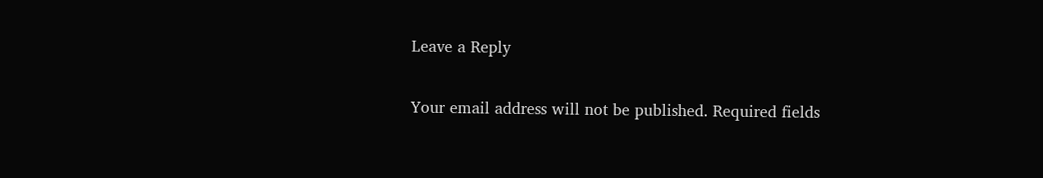Leave a Reply

Your email address will not be published. Required fields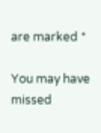are marked *

You may have missed